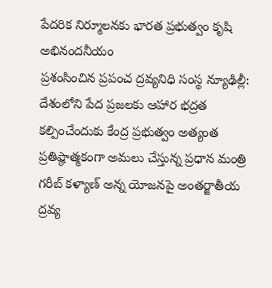పేదరిక నిర్మూలనకు భారత ప్రభుత్వం కృషి అభినందనీయం
ప్రశంసించిన ప్రపంచ ద్రవ్యనిధి సంస్థ న్యూఢిల్లీ: దేశంలోని పేద ప్రజలకు ఆహార భద్రత కల్పించేందుకు కేంద్ర ప్రభుత్వం అత్యంత ప్రతిష్ఠాత్మకంగా అమలు చేస్తున్న ప్రధాన మంత్రి గరీబ్ కళ్యాణ్ అన్న యోజనపై అంతర్జాతీయ ద్రవ్య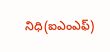నిధి(ఐఎంఎఫ్)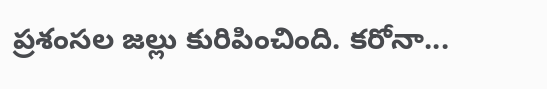ప్రశంసల జల్లు కురిపించింది. కరోనా...